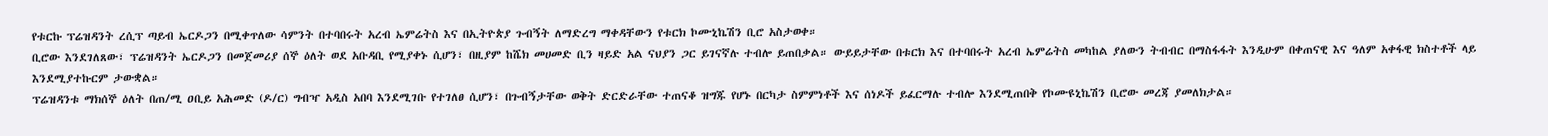የቱርኩ ፕሬዝዳንት ረሲፕ ጣይብ ኤርዶጋን በሚቀጥለው ሳምንት በተባበሩት አረብ ኤምሬትስ እና በኢትዮጵያ ጉብኝት ለማድረግ ማቀዳቸውን የቱርክ ኮሙኒኬሽን ቢሮ አስታወቀ።
ቢሮው እንደገለጸው፣ ፕሬዝዳንት ኤርዶጋን በመጀመሪያ ሰኞ ዕለት ወደ አቡዳቢ የሚያቀኑ ሲሆን፣ በዚያም ከሼክ መሀመድ ቢን ዛይድ አል ናህያን ጋር ይገናኛሉ ተብሎ ይጠበቃል። ውይይታቸው በቱርክ እና በተባበሩት አረብ ኤምሬትስ መካከል ያለውን ትብብር በማስፋፋት እንዲሁም በቀጠናዊ እና ዓለም አቀፋዊ ክስተቶች ላይ እንደሚያተኩርም ታውቋል።
ፕሬዝዳንቱ ማክሰኞ ዕለት በጠ/ሚ ዐቢይ አሕመድ (ዶ/ር) ግብዣ አዲስ አበባ እንደሚገቡ የተገለፀ ሲሆን፣ በጉብኝታቸው ወቅት ድርድራቸው ተጠናቆ ዝግጁ የሆኑ በርካታ ስምምነቶች እና ሰነዶች ይፈርማሉ ተብሎ እንደሚጠበቅ የኮሙዩኒኬሽን ቢሮው መረጃ ያመለክታል።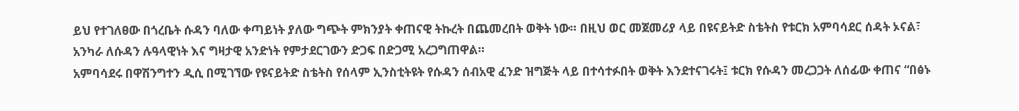ይህ የተገለፀው በጎረቤት ሱዳን ባለው ቀጣይነት ያለው ግጭት ምክንያት ቀጠናዊ ትኩረት በጨመረበት ወቅት ነው። በዚህ ወር መጀመሪያ ላይ በዩናይትድ ስቴትስ የቱርክ አምባሳደር ሰዳት ኦናል፣ አንካራ ለሱዳን ሉዓላዊነት እና ግዛታዊ አንድነት የምታደርገውን ድጋፍ በድጋሚ አረጋግጠዋል።
አምባሳደሩ በዋሽንግተን ዲሲ በሚገኘው የዩናይትድ ስቴትስ የሰላም ኢንስቲትዩት የሱዳን ሰብአዊ ፈንድ ዝግጅት ላይ በተሳተፉበት ወቅት እንደተናገሩት፤ ቱርክ የሱዳን መረጋጋት ለሰፊው ቀጠና “በፅኑ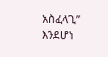አስፈላጊ” እንደሆነ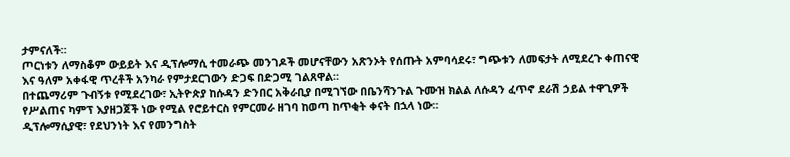ታምናለች።
ጦርነቱን ለማስቆም ውይይት እና ዲፕሎማሲ ተመራጭ መንገዶች መሆናቸውን አጽንኦት የሰጡት አምባሳደሩ፣ ግጭቱን ለመፍታት ለሚደረጉ ቀጠናዊ እና ዓለም አቀፋዊ ጥረቶች አንካራ የምታደርገውን ድጋፍ በድጋሚ ገልጸዋል።
በተጨማሪም ጉብኝቱ የሚደረገው፣ ኢትዮጵያ ከሱዳን ድንበር አቅራቢያ በሚገኘው በቤንሻንጉል ጉሙዝ ክልል ለሱዳን ፈጥኖ ደራሽ ኃይል ተዋጊዎች የሥልጠና ካምፕ እያዘጋጀች ነው የሚል የሮይተርስ የምርመራ ዘገባ ከወጣ ከጥቂት ቀናት በኋላ ነው።
ዲፕሎማሲያዊ፣ የደህንነት እና የመንግስት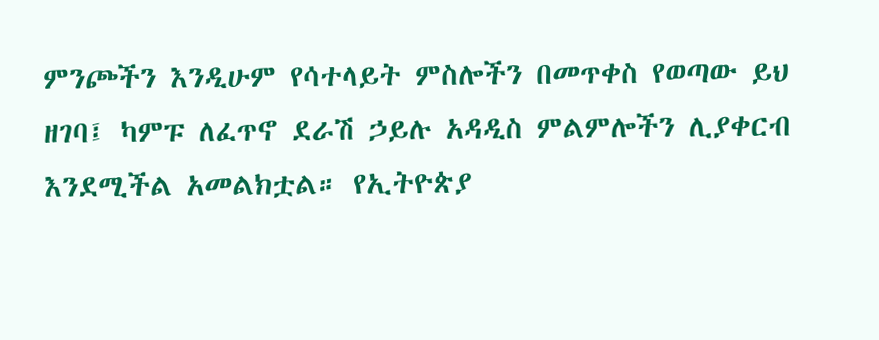ምንጮችን እንዲሁም የሳተላይት ምስሎችን በመጥቀስ የወጣው ይህ ዘገባ፤ ካምፑ ለፈጥኖ ደራሽ ኃይሉ አዳዲስ ምልምሎችን ሊያቀርብ እንደሚችል አመልክቷል። የኢትዮጵያ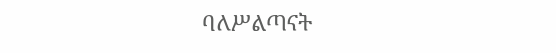ባለሥልጣናት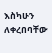እስካሁን ለቀረበባቸው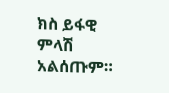ክስ ይፋዊ ምላሽ አልሰጡም።